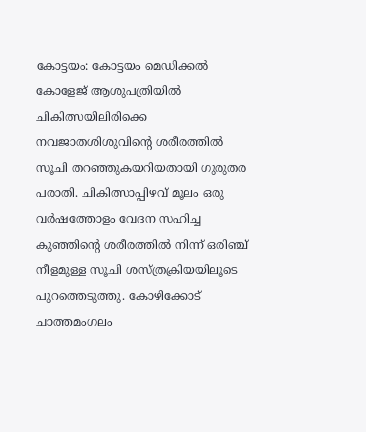കോട്ടയം: കോട്ടയം മെഡിക്കൽ കോളേജ് ആശുപത്രിയിൽ ചികിത്സയിലിരിക്കെ നവജാതശിശുവിന്റെ ശരീരത്തിൽ സൂചി തറഞ്ഞുകയറിയതായി ഗുരുതര പരാതി. ചികിത്സാപ്പിഴവ് മൂലം ഒരു വർഷത്തോളം വേദന സഹിച്ച കുഞ്ഞിന്റെ ശരീരത്തിൽ നിന്ന് ഒരിഞ്ച് നീളമുള്ള സൂചി ശസ്ത്രക്രിയയിലൂടെ പുറത്തെടുത്തു. കോഴിക്കോട് ചാത്തമംഗലം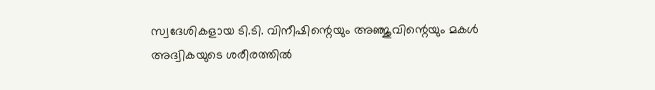സ്വദേശികളായ ടി.ടി. വിനീഷിന്റെയും അഞ്ജുവിന്റെയും മകൾ അദ്വികയുടെ ശരീരത്തിൽ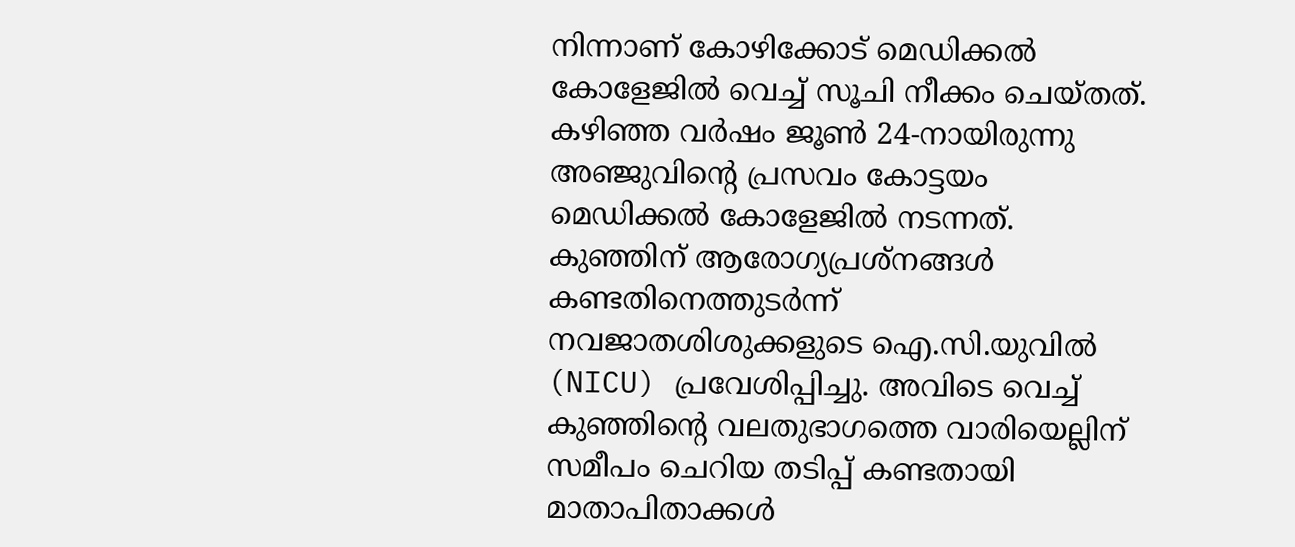നിന്നാണ് കോഴിക്കോട് മെഡിക്കൽ കോളേജിൽ വെച്ച് സൂചി നീക്കം ചെയ്തത്.
കഴിഞ്ഞ വർഷം ജൂൺ 24-നായിരുന്നു അഞ്ജുവിന്റെ പ്രസവം കോട്ടയം മെഡിക്കൽ കോളേജിൽ നടന്നത്. കുഞ്ഞിന് ആരോഗ്യപ്രശ്നങ്ങൾ കണ്ടതിനെത്തുടർന്ന് നവജാതശിശുക്കളുടെ ഐ.സി.യുവിൽ (NICU) പ്രവേശിപ്പിച്ചു. അവിടെ വെച്ച് കുഞ്ഞിന്റെ വലതുഭാഗത്തെ വാരിയെല്ലിന് സമീപം ചെറിയ തടിപ്പ് കണ്ടതായി മാതാപിതാക്കൾ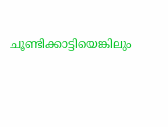ചൂണ്ടിക്കാട്ടിയെങ്കിലും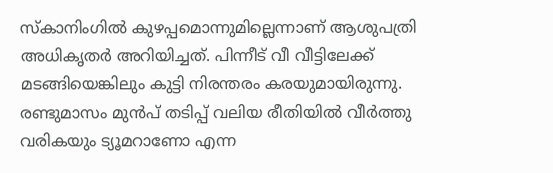സ്കാനിംഗിൽ കുഴപ്പമൊന്നുമില്ലെന്നാണ് ആശുപത്രി അധികൃതർ അറിയിച്ചത്. പിന്നീട് വീ വീട്ടിലേക്ക് മടങ്ങിയെങ്കിലും കുട്ടി നിരന്തരം കരയുമായിരുന്നു.
രണ്ടുമാസം മുൻപ് തടിപ്പ് വലിയ രീതിയിൽ വീർത്തു വരികയും ട്യൂമറാണോ എന്ന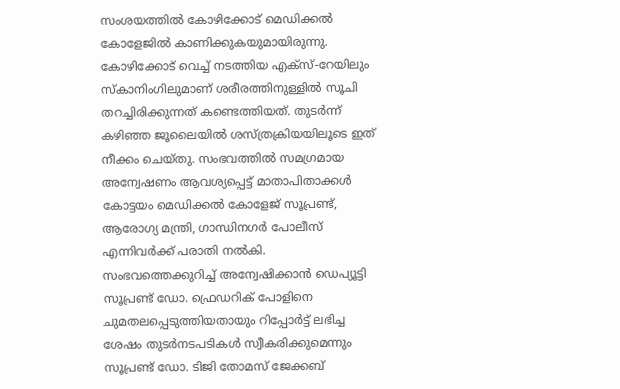സംശയത്തിൽ കോഴിക്കോട് മെഡിക്കൽ കോളേജിൽ കാണിക്കുകയുമായിരുന്നു.
കോഴിക്കോട് വെച്ച് നടത്തിയ എക്സ്-റേയിലും സ്കാനിംഗിലുമാണ് ശരീരത്തിനുള്ളിൽ സൂചി തറച്ചിരിക്കുന്നത് കണ്ടെത്തിയത്. തുടർന്ന് കഴിഞ്ഞ ജൂലൈയിൽ ശസ്ത്രക്രിയയിലൂടെ ഇത് നീക്കം ചെയ്തു. സംഭവത്തിൽ സമഗ്രമായ അന്വേഷണം ആവശ്യപ്പെട്ട് മാതാപിതാക്കൾ കോട്ടയം മെഡിക്കൽ കോളേജ് സൂപ്രണ്ട്, ആരോഗ്യ മന്ത്രി, ഗാന്ധിനഗർ പോലീസ് എന്നിവർക്ക് പരാതി നൽകി.
സംഭവത്തെക്കുറിച്ച് അന്വേഷിക്കാൻ ഡെപ്യൂട്ടി സൂപ്രണ്ട് ഡോ. ഫ്രെഡറിക് പോളിനെ ചുമതലപ്പെടുത്തിയതായും റിപ്പോർട്ട് ലഭിച്ച ശേഷം തുടർനടപടികൾ സ്വീകരിക്കുമെന്നും സൂപ്രണ്ട് ഡോ. ടിജി തോമസ് ജേക്കബ്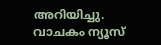അറിയിച്ചു.
വാചകം ന്യൂസ്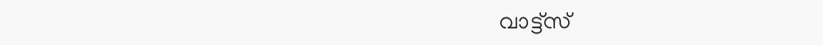വാട്ട്സ്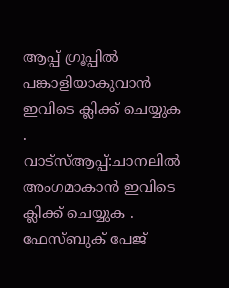ആപ്പ് ഗ്രൂപ്പിൽ പങ്കാളിയാകുവാൻ
ഇവിടെ ക്ലിക്ക് ചെയ്യുക
.
വാട്സ്ആപ്പ്:ചാനലിൽ അംഗമാകാൻ ഇവിടെ ക്ലിക്ക് ചെയ്യുക .
ഫേസ്ബുക് പേജ്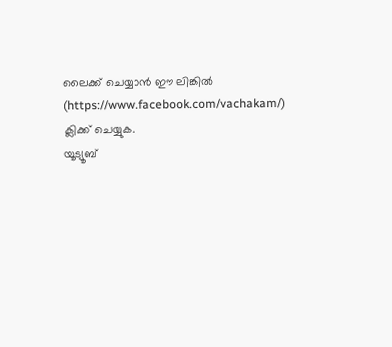ലൈക്ക് ചെയ്യാൻ ഈ ലിങ്കിൽ (https://www.facebook.com/vachakam/) ക്ലിക്ക് ചെയ്യുക.
യൂട്യൂബ്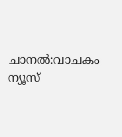ചാനൽ:വാചകം ന്യൂസ്